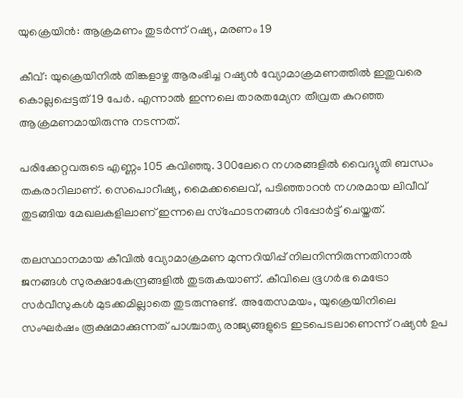യുക്രെയിന്‍: ആക്രമണം തുടര്‍ന്ന് റഷ്യ, മരണം 19

കീവ്: യുക്രെയിനില്‍ തിങ്കളാഴ്ച ആരംഭിച്ച റഷ്യന്‍ വ്യോമാക്രമണത്തില്‍ ഇതുവരെ കൊല്ലപ്പെട്ടത് 19 പേര്‍. എന്നാല്‍ ഇന്നലെ താരതമ്യേന തീവ്രത കുറഞ്ഞ ആക്രമണമായിരുന്നു നടന്നത്.

പരിക്കേറ്റവരുടെ എണ്ണം 105 കവിഞ്ഞു. 300ലേറെ നഗരങ്ങളില്‍ വൈദ്യുതി ബന്ധം തകരാറിലാണ്. സെപൊറീഷ്യ, മൈക്കലൈവ്, പടിഞ്ഞാറന്‍ നഗരമായ ലിവീവ് തുടങ്ങിയ മേഖലകളിലാണ് ഇന്നലെ സ്‌ഫോടനങ്ങള്‍ റിപ്പോര്‍ട്ട് ചെയ്തത്.

തലസ്ഥാനമായ കീവില്‍ വ്യോമാക്രമണ മുന്നറിയിപ്പ് നിലനിന്നിരുന്നതിനാല്‍ ജനങ്ങള്‍ സുരക്ഷാകേന്ദ്രങ്ങളില്‍ തുടരുകയാണ്. കീവിലെ ഭൂഗര്‍ഭ മെട്രോ സര്‍വീസുകള്‍ മുടക്കമില്ലാതെ തുടരുന്നുണ്ട്. അതേസമയം, യുക്രെയിനിലെ സംഘര്‍ഷം രൂക്ഷമാക്കുന്നത് പാശ്ചാത്യ രാജ്യങ്ങളുടെ ഇടപെടലാണെന്ന് റഷ്യന്‍ ഉപ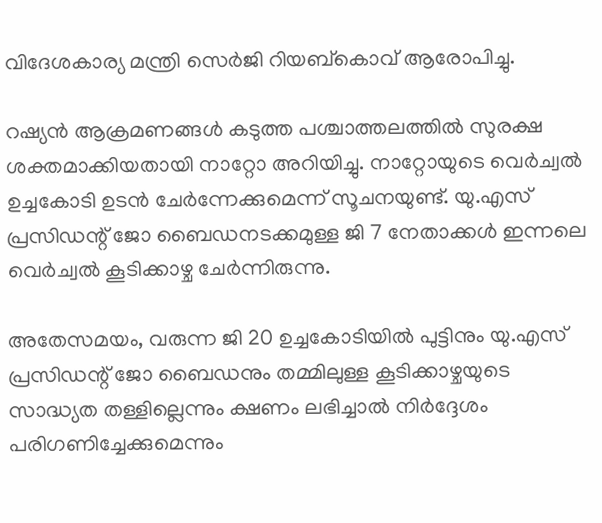വിദേശകാര്യ മന്ത്രി സെര്‍ജി റിയബ്കൊവ് ആരോപിച്ചു.

റഷ്യന്‍ ആക്രമണങ്ങള്‍ കടുത്ത പശ്ചാത്തലത്തില്‍ സുരക്ഷ ശക്തമാക്കിയതായി നാറ്റോ അറിയിച്ചു. നാറ്റോയുടെ വെര്‍ച്വല്‍ ഉച്ചകോടി ഉടന്‍ ചേര്‍ന്നേക്കുമെന്ന് സൂചനയുണ്ട്. യു.എസ് പ്രസിഡന്റ് ജോ ബൈഡനടക്കമുള്ള ജി 7 നേതാക്കള്‍ ഇന്നലെ വെര്‍ച്വല്‍ കൂടിക്കാഴ്ച ചേര്‍ന്നിരുന്നു.

അതേസമയം, വരുന്ന ജി 20 ഉച്ചകോടിയില്‍ പുട്ടിനും യു.എസ് പ്രസിഡന്റ് ജോ ബൈഡനും തമ്മിലുള്ള കൂടിക്കാഴ്ചയുടെ സാദ്ധ്യത തള്ളില്ലെന്നും ക്ഷണം ലഭിച്ചാല്‍ നിര്‍ദ്ദേശം പരിഗണിച്ചേക്കുമെന്നും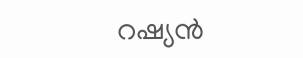റഷ്യന്‍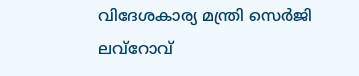വിദേശകാര്യ മന്ത്രി സെര്‍ജി ലവ്‌റോവ്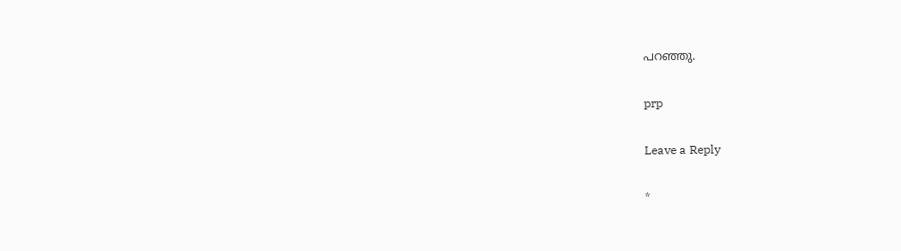പറഞ്ഞു.

prp

Leave a Reply

*